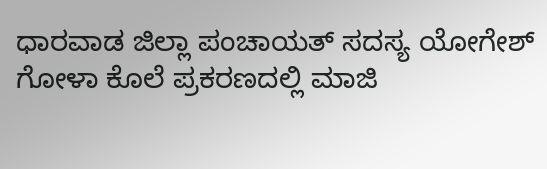ಧಾರವಾಡ ಜಿಲ್ಲಾ ಪಂಚಾಯತ್ ಸದಸ್ಯ ಯೋಗೇಶ್ ಗೋಳಾ ಕೊಲೆ ಪ್ರಕರಣದಲ್ಲಿ ಮಾಜಿ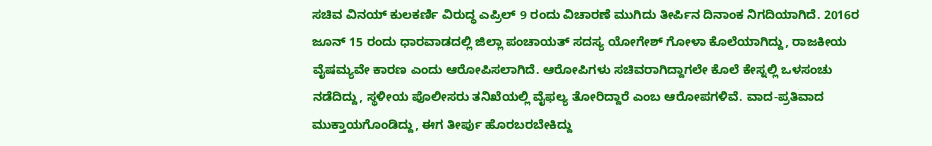ಸಚಿವ ವಿನಯ್ ಕುಲಕರ್ಣಿ ವಿರುದ್ಧ ಎಪ್ರಿಲ್ 9 ರಂದು ವಿಚಾರಣೆ ಮುಗಿದು ತೀರ್ಪಿನ ದಿನಾಂಕ ನಿಗದಿಯಾಗಿದೆ. 2016ರ ಜೂನ್ 15 ರಂದು ಧಾರವಾಡದಲ್ಲಿ ಜಿಲ್ಲಾ ಪಂಚಾಯತ್ ಸದಸ್ಯ ಯೋಗೇಶ್ ಗೋಳಾ ಕೊಲೆಯಾಗಿದ್ದು, ರಾಜಕೀಯ ವೈಷಮ್ಯವೇ ಕಾರಣ ಎಂದು ಆರೋಪಿಸಲಾಗಿದೆ. ಆರೋಪಿಗಳು ಸಚಿವರಾಗಿದ್ದಾಗಲೇ ಕೊಲೆ ಕೇಸ್ನಲ್ಲಿ ಒಳಸಂಚು ನಡೆದಿದ್ದು, ಸ್ಥಳೀಯ ಪೊಲೀಸರು ತನಿಖೆಯಲ್ಲಿ ವೈಫಲ್ಯ ತೋರಿದ್ದಾರೆ ಎಂಬ ಆರೋಪಗಳಿವೆ. ವಾದ-ಪ್ರತಿವಾದ ಮುಕ್ತಾಯಗೊಂಡಿದ್ದು, ಈಗ ತೀರ್ಪು ಹೊರಬರಬೇಕಿದ್ದು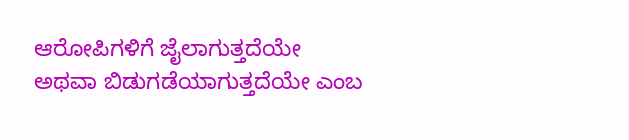ಆರೋಪಿಗಳಿಗೆ ಜೈಲಾಗುತ್ತದೆಯೇ ಅಥವಾ ಬಿಡುಗಡೆಯಾಗುತ್ತದೆಯೇ ಎಂಬ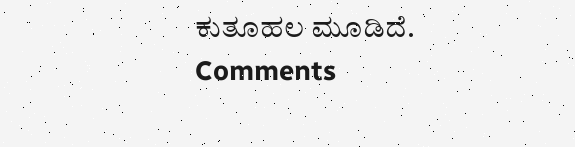ಕುತೂಹಲ ಮೂಡಿದೆ.
Comments